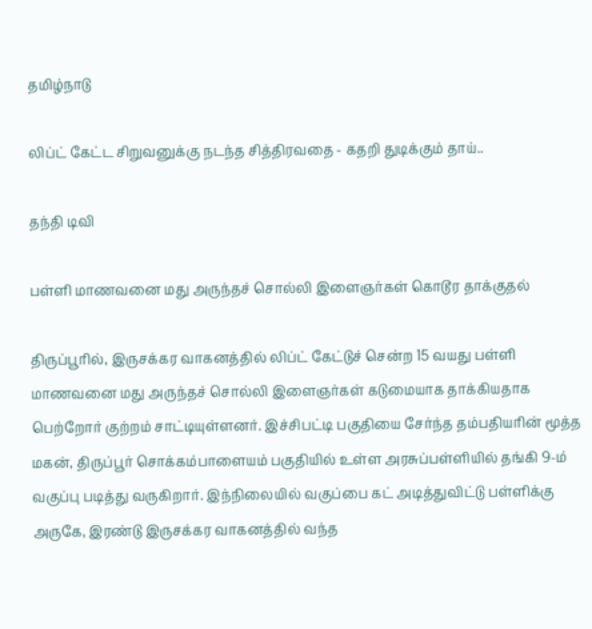தமிழ்நாடு

லிப்ட் கேட்ட சிறுவனுக்கு நடந்த சித்திரவதை - கதறி துடிக்கும் தாய்..

தந்தி டிவி

பள்ளி மாணவனை மது அருந்தச் சொல்லி இளைஞர்கள் கொடூர தாக்குதல்

திருப்பூரில், இருசக்கர வாகனத்தில் லிப்ட் கேட்டுச் சென்ற 15 வயது பள்ளி மாணவனை மது அருந்தச் சொல்லி இளைஞர்கள் கடுமையாக தாக்கியதாக பெற்றோர் குற்றம் சாட்டியுள்ளனர். இச்சிபட்டி பகுதியை சேர்ந்த தம்பதியரின் மூத்த மகன், திருப்பூர் சொக்கம்பாளையம் பகுதியில் உள்ள அரசுப்பள்ளியில் தங்கி 9-ம் வகுப்பு படித்து வருகிறார். இந்நிலையில் வகுப்பை கட் அடித்துவிட்டு பள்ளிக்கு அருகே, இரண்டு இருசக்கர வாகனத்தில் வந்த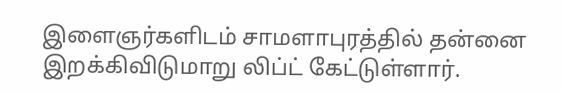இளைஞர்களிடம் சாமளாபுரத்தில் தன்னை இறக்கிவிடுமாறு லிப்ட் கேட்டுள்ளார்.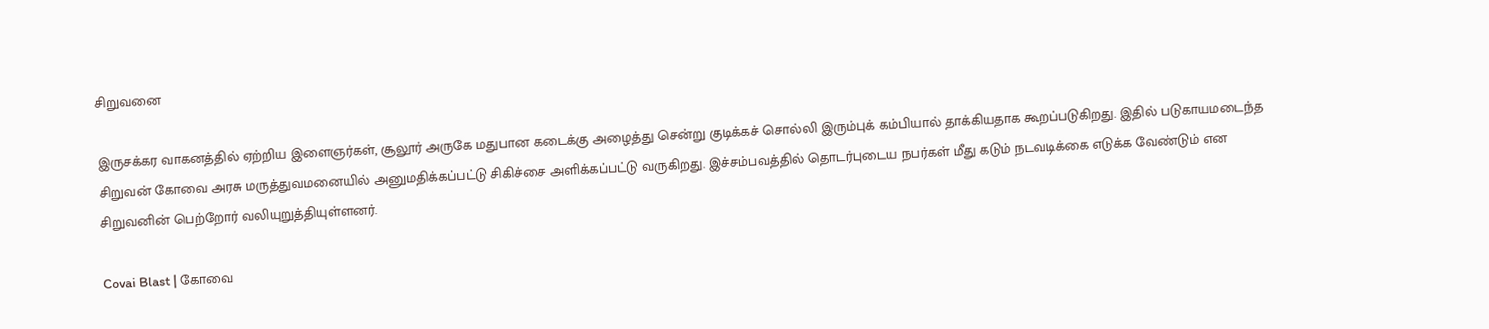சிறுவனை

இருசக்கர வாகனத்தில் ஏற்றிய இளைஞர்கள், சூலூர் அருகே மதுபான கடைக்கு அழைத்து சென்று குடிக்கச் சொல்லி இரும்புக் கம்பியால் தாக்கியதாக கூறப்படுகிறது. இதில் படுகாயமடைந்த சிறுவன் கோவை அரசு மருத்துவமனையில் அனுமதிக்கப்பட்டு சிகிச்சை அளிக்கப்பட்டு வருகிறது. இச்சம்பவத்தில் தொடர்புடைய நபர்கள் மீது கடும் நடவடிக்கை எடுக்க வேண்டும் என சிறுவனின் பெற்றோர் வலியுறுத்தியுள்ளனர்.

Covai Blast | கோவை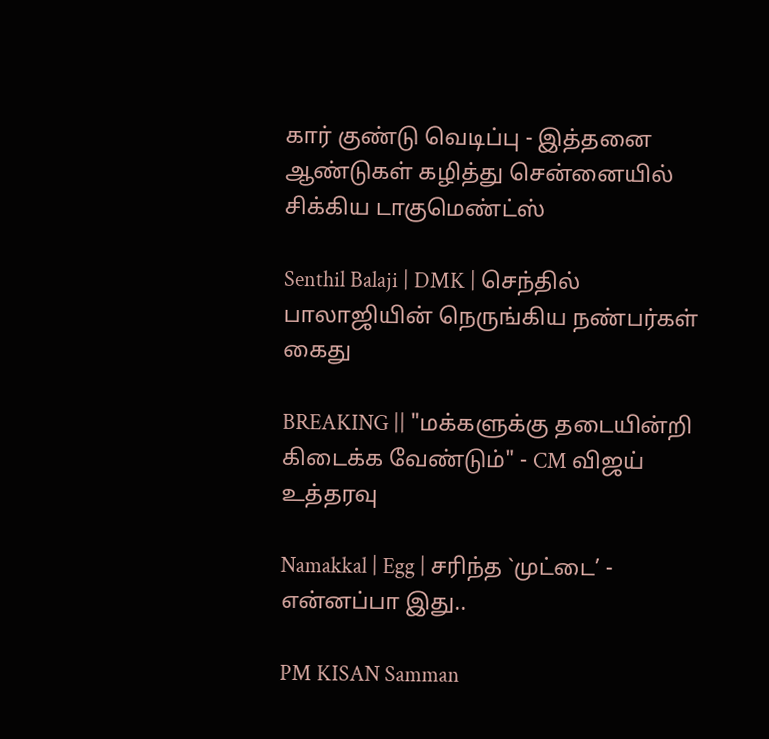கார் குண்டு வெடிப்பு - இத்தனை ஆண்டுகள் கழித்து சென்னையில் சிக்கிய டாகுமெண்ட்ஸ்

Senthil Balaji | DMK | செந்தில் பாலாஜியின் நெருங்கிய நண்பர்கள் கைது

BREAKING || "மக்களுக்கு தடையின்றி கிடைக்க வேண்டும்" - CM விஜய் உத்தரவு

Namakkal | Egg | சரிந்த `முட்டை’ - என்னப்பா இது..

PM KISAN Samman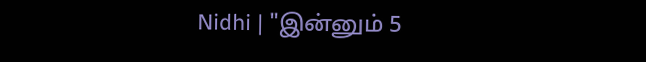Nidhi | "இன்னும் 5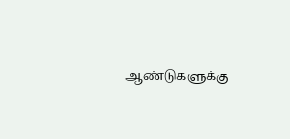ஆண்டுகளுக்கு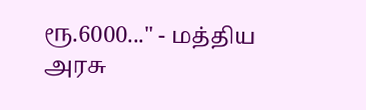ரூ.6000..." - மத்திய அரசு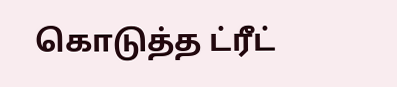கொடுத்த ட்ரீட்